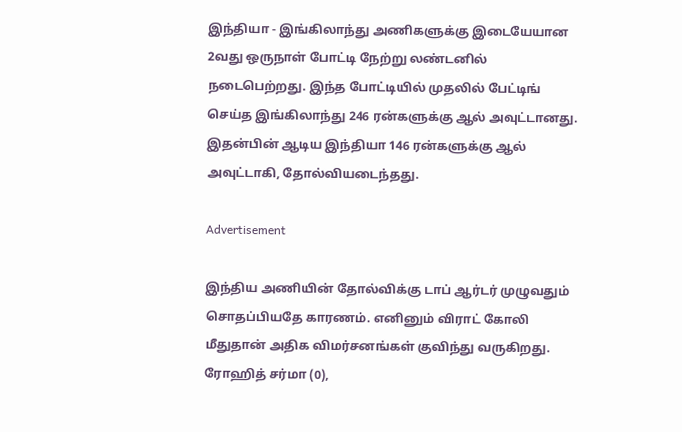இந்தியா - இங்கிலாந்து அணிகளுக்கு இடையேயான 2வது ஒருநாள் போட்டி நேற்று லண்டனில் நடைபெற்றது. இந்த போட்டியில் முதலில் பேட்டிங் செய்த இங்கிலாந்து 246 ரன்களுக்கு ஆல் அவுட்டானது. இதன்பின் ஆடிய இந்தியா 146 ரன்களுக்கு ஆல் அவுட்டாகி, தோல்வியடைந்தது.

Advertisement

இந்திய அணியின் தோல்விக்கு டாப் ஆர்டர் முழுவதும் சொதப்பியதே காரணம். எனினும் விராட் கோலி மீதுதான் அதிக விமர்சனங்கள் குவிந்து வருகிறது. ரோஹித் சர்மா (0),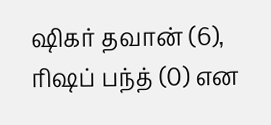ஷிகர் தவான் (6), ரிஷப் பந்த் (0) என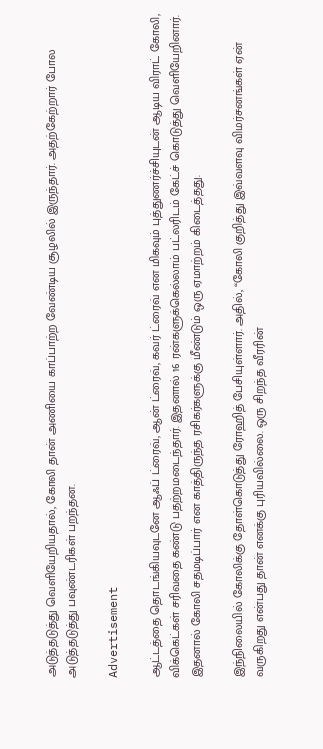அடுத்தடுத்து வெளியேறியதால், கோலி தான் அணியை காப்பாற்ற வேண்டிய சூழலில் இருந்தார். அதற்கேற்றார் போல அடுத்தடுத்து பவுண்டரிகள் பறந்தன.

Advertisement

ஆட்டத்தை தொடங்கியவுடனே ஆஃப் ட்ரைவ், ஆன் ட்ரைவ், கவர் ட்ரைவ் என மிகவும் புத்துணர்ச்சியுடன் ஆடிய விராட் கோலி, விக்கெட்கள் சரிவதை கண்டு பதற்றமடைந்தார். இதனால் 16 ரன்களுக்கெல்லாம் பட்லரிடம் கேட்ச் கொடுத்து வெளியேறினார். இதனால் கோலி சதமடிப்பார் என காத்திருந்த ரசிகர்களுக்கு மீண்டும் ஒரு ஏமாற்றம் கிடைத்தது.

இந்நிலையில் கோலிக்கு தோள்கொடுத்து ரோஹித் பேசியுள்ளார். அதில், “கோலி குறித்து இவ்வளவு விமர்சனங்கள் ஏன் வருகிறது என்பது தான் எனக்கு புரியவில்லை. ஒரு சிறந்த வீரரின்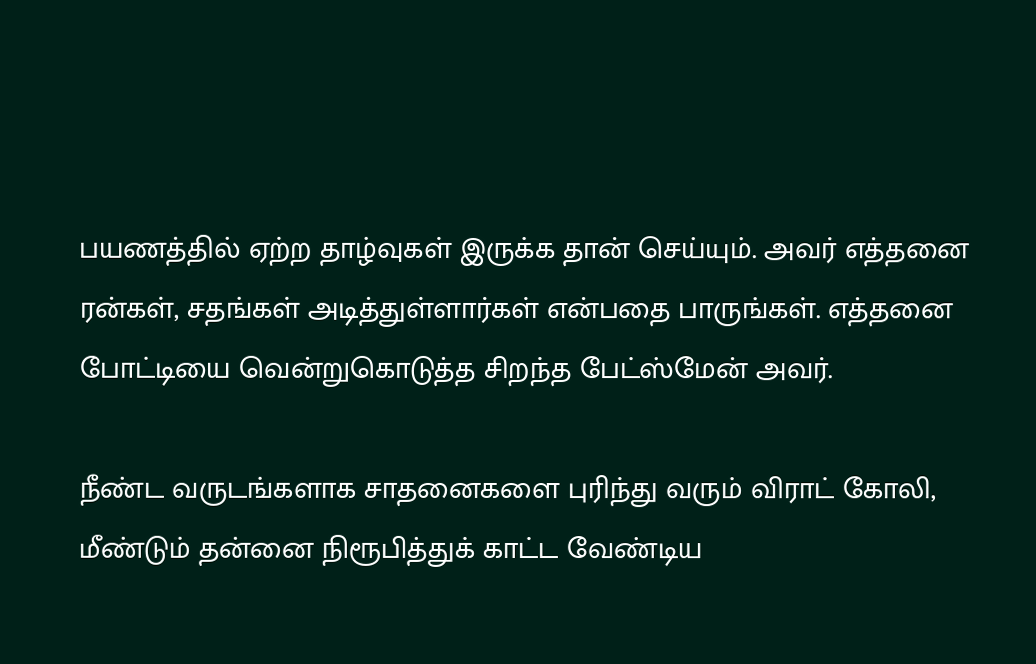பயணத்தில் ஏற்ற தாழ்வுகள் இருக்க தான் செய்யும். அவர் எத்தனை ரன்கள், சதங்கள் அடித்துள்ளார்கள் என்பதை பாருங்கள். எத்தனை போட்டியை வென்றுகொடுத்த சிறந்த பேட்ஸ்மேன் அவர்.

நீண்ட வருடங்களாக சாதனைகளை புரிந்து வரும் விராட் கோலி, மீண்டும் தன்னை நிரூபித்துக் காட்ட வேண்டிய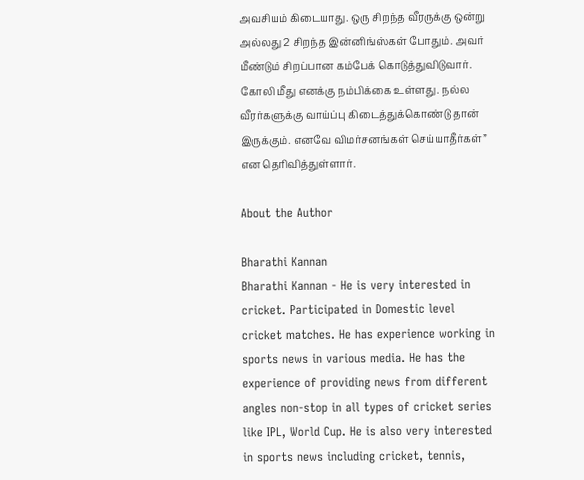அவசியம் கிடையாது. ஒரு சிறந்த வீரருக்கு ஒன்று அல்லது 2 சிறந்த இன்னிங்ஸ்கள் போதும். அவர் மீண்டும் சிறப்பான கம்பேக் கொடுத்துவிடுவார். கோலி மீது எனக்கு நம்பிக்கை உள்ளது. நல்ல வீரர்களுக்கு வாய்ப்பு கிடைத்துக்கொண்டு தான் இருக்கும். எனவே விமர்சனங்கள் செய்யாதீர்கள்” என தெரிவித்துள்ளார்.

About the Author

Bharathi Kannan
Bharathi Kannan - He is very interested in cricket. Participated in Domestic level cricket matches. He has experience working in sports news in various media. He has the experience of providing news from different angles non-stop in all types of cricket series like IPL, World Cup. He is also very interested in sports news including cricket, tennis,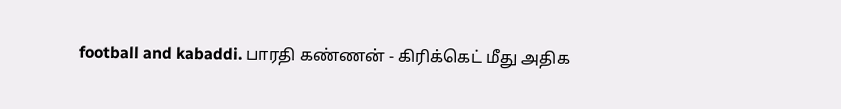football and kabaddi. பாரதி கண்ணன் - கிரிக்கெட் மீது அதிக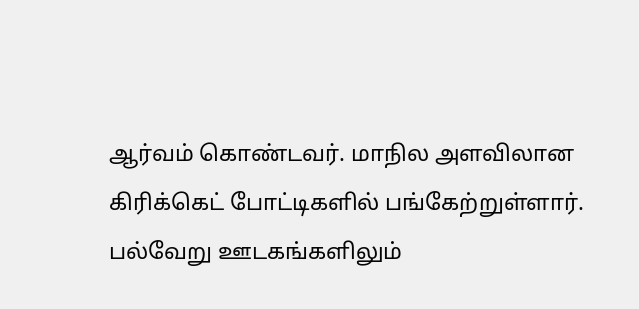ஆர்வம் கொண்டவர். மாநில அளவிலான கிரிக்கெட் போட்டிகளில் பங்கேற்றுள்ளார். பல்வேறு ஊடகங்களிலும்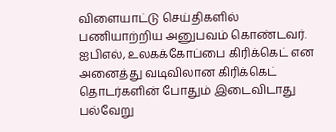விளையாட்டு செய்திகளில் பணியாற்றிய அனுபவம் கொண்டவர். ஐபிஎல், உலகக்கோப்பை கிரிக்கெட் என அனைத்து வடிவிலான கிரிக்கெட் தொடர்களின் போதும் இடைவிடாது பல்வேறு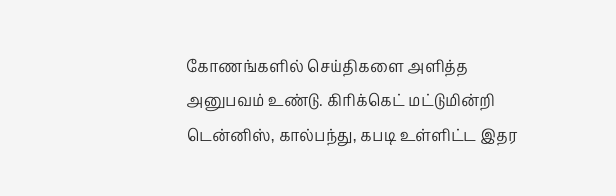கோணங்களில் செய்திகளை அளித்த அனுபவம் உண்டு. கிரிக்கெட் மட்டுமின்றி டென்னிஸ், கால்பந்து, கபடி உள்ளிட்ட இதர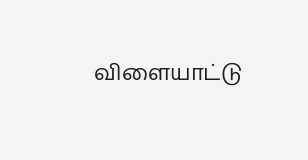விளையாட்டு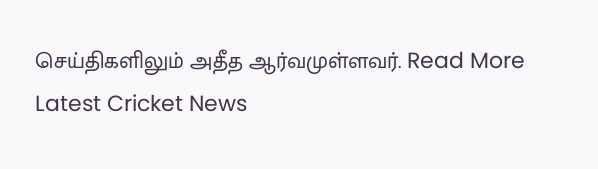செய்திகளிலும் அதீத ஆர்வமுள்ளவர். Read More
Latest Cricket News